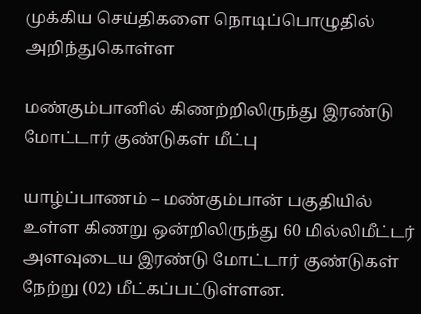முக்கிய செய்திகளை நொடிப்பொழுதில் அறிந்துகொள்ள

மண்கும்பானில் கிணற்றிலிருந்து இரண்டு மோட்டார் குண்டுகள் மீட்பு

யாழ்ப்பாணம் – மண்கும்பான் பகுதியில் உள்ள கிணறு ஒன்றிலிருந்து 60 மில்லிமீட்டர் அளவுடைய இரண்டு மோட்டார் குண்டுகள் நேற்று (02) மீட்கப்பட்டுள்ளன.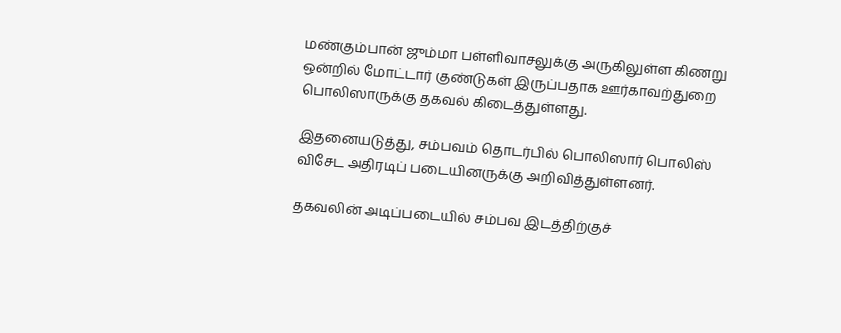மண்கும்பான் ஜும்மா பள்ளிவாசலுக்கு அருகிலுள்ள கிணறு ஒன்றில் மோட்டார் குண்டுகள் இருப்பதாக ஊர்காவற்துறை பொலிஸாருக்கு தகவல் கிடைத்துள்ளது.

இதனையடுத்து, சம்பவம் தொடர்பில் பொலிஸார் பொலிஸ் விசேட அதிரடிப் படையினருக்கு அறிவித்துள்ளனர்.

தகவலின் அடிப்படையில் சம்பவ இடத்திற்குச்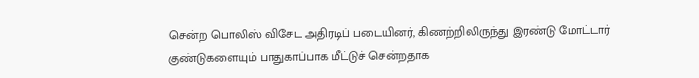சென்ற பொலிஸ் விசேட அதிரடிப் படையினர், கிணற்றிலிருந்து இரண்டு மோட்டார் குண்டுகளையும் பாதுகாப்பாக மீட்டுச் சென்றதாக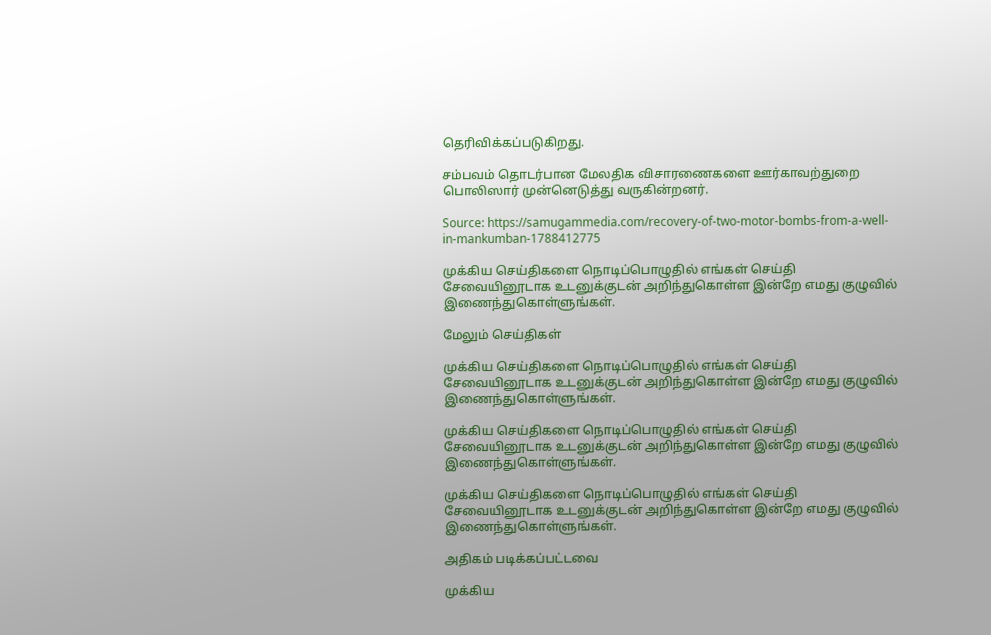தெரிவிக்கப்படுகிறது.

சம்பவம் தொடர்பான மேலதிக விசாரணைகளை ஊர்காவற்துறை பொலிஸார் முன்னெடுத்து வருகின்றனர்.

Source: https://samugammedia.com/recovery-of-two-motor-bombs-from-a-well-in-mankumban-1788412775

முக்கிய செய்திகளை நொடிப்பொழுதில் எங்கள் செய்தி சேவையினூடாக உடனுக்குடன் அறிந்துகொள்ள இன்றே எமது குழுவில் இணைந்துகொள்ளுங்கள்.

மேலும் செய்திகள்

முக்கிய செய்திகளை நொடிப்பொழுதில் எங்கள் செய்தி சேவையினூடாக உடனுக்குடன் அறிந்துகொள்ள இன்றே எமது குழுவில் இணைந்துகொள்ளுங்கள்.

முக்கிய செய்திகளை நொடிப்பொழுதில் எங்கள் செய்தி சேவையினூடாக உடனுக்குடன் அறிந்துகொள்ள இன்றே எமது குழுவில் இணைந்துகொள்ளுங்கள்.

முக்கிய செய்திகளை நொடிப்பொழுதில் எங்கள் செய்தி சேவையினூடாக உடனுக்குடன் அறிந்துகொள்ள இன்றே எமது குழுவில் இணைந்துகொள்ளுங்கள்.

அதிகம் படிக்கப்பட்டவை

முக்கிய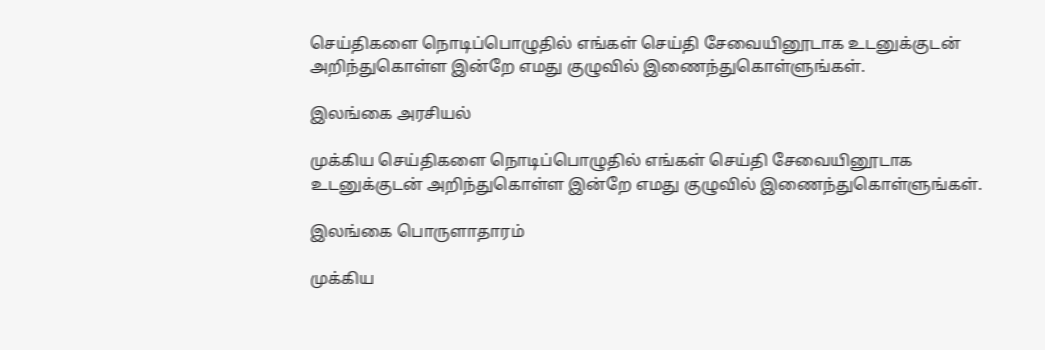செய்திகளை நொடிப்பொழுதில் எங்கள் செய்தி சேவையினூடாக உடனுக்குடன் அறிந்துகொள்ள இன்றே எமது குழுவில் இணைந்துகொள்ளுங்கள்.

இலங்கை அரசியல்

முக்கிய செய்திகளை நொடிப்பொழுதில் எங்கள் செய்தி சேவையினூடாக உடனுக்குடன் அறிந்துகொள்ள இன்றே எமது குழுவில் இணைந்துகொள்ளுங்கள்.

இலங்கை பொருளாதாரம்

முக்கிய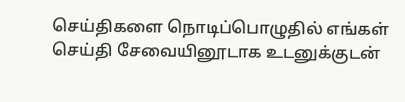செய்திகளை நொடிப்பொழுதில் எங்கள் செய்தி சேவையினூடாக உடனுக்குடன்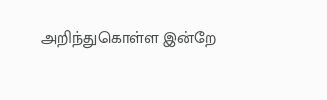அறிந்துகொள்ள இன்றே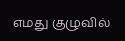எமது குழுவில்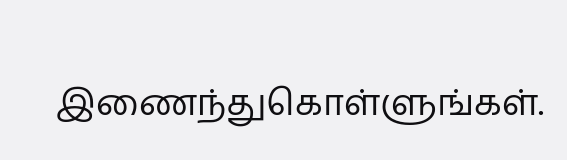இணைந்துகொள்ளுங்கள்.